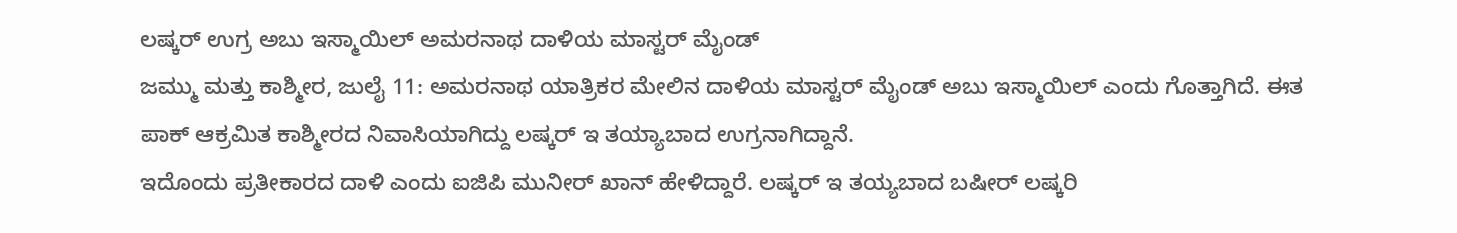ಲಷ್ಕರ್ ಉಗ್ರ ಅಬು ಇಸ್ಮಾಯಿಲ್ ಅಮರನಾಥ ದಾಳಿಯ ಮಾಸ್ಟರ್ ಮೈಂಡ್
ಜಮ್ಮು ಮತ್ತು ಕಾಶ್ಮೀರ, ಜುಲೈ 11: ಅಮರನಾಥ ಯಾತ್ರಿಕರ ಮೇಲಿನ ದಾಳಿಯ ಮಾಸ್ಟರ್ ಮೈಂಡ್ ಅಬು ಇಸ್ಮಾಯಿಲ್ ಎಂದು ಗೊತ್ತಾಗಿದೆ. ಈತ ಪಾಕ್ ಆಕ್ರಮಿತ ಕಾಶ್ಮೀರದ ನಿವಾಸಿಯಾಗಿದ್ದು ಲಷ್ಕರ್ ಇ ತಯ್ಯಾಬಾದ ಉಗ್ರನಾಗಿದ್ದಾನೆ.
ಇದೊಂದು ಪ್ರತೀಕಾರದ ದಾಳಿ ಎಂದು ಐಜಿಪಿ ಮುನೀರ್ ಖಾನ್ ಹೇಳಿದ್ದಾರೆ. ಲಷ್ಕರ್ ಇ ತಯ್ಯಬಾದ ಬಷೀರ್ ಲಷ್ಕರಿ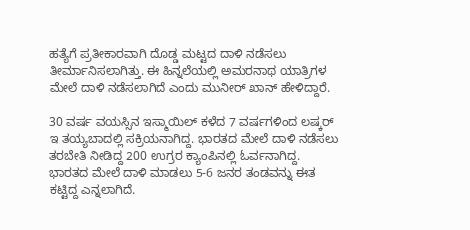ಹತ್ಯೆಗೆ ಪ್ರತೀಕಾರವಾಗಿ ದೊಡ್ಡ ಮಟ್ಟದ ದಾಳಿ ನಡೆಸಲು ತೀರ್ಮಾನಿಸಲಾಗಿತ್ತು. ಈ ಹಿನ್ನಲೆಯಲ್ಲಿ ಅಮರನಾಥ ಯಾತ್ರಿಗಳ ಮೇಲೆ ದಾಳಿ ನಡೆಸಲಾಗಿದೆ ಎಂದು ಮುನೀರ್ ಖಾನ್ ಹೇಳಿದ್ದಾರೆ.

30 ವರ್ಷ ವಯಸ್ಸಿನ ಇಸ್ಮಾಯಿಲ್ ಕಳೆದ 7 ವರ್ಷಗಳಿಂದ ಲಷ್ಕರ್ ಇ ತಯ್ಯಬಾದಲ್ಲಿ ಸಕ್ರಿಯನಾಗಿದ್ದ. ಭಾರತದ ಮೇಲೆ ದಾಳಿ ನಡೆಸಲು ತರಬೇತಿ ನೀಡಿದ್ದ 200 ಉಗ್ರರ ಕ್ಯಾಂಪಿನಲ್ಲಿ ಓರ್ವನಾಗಿದ್ದ. ಭಾರತದ ಮೇಲೆ ದಾಳಿ ಮಾಡಲು 5-6 ಜನರ ತಂಡವನ್ನು ಈತ ಕಟ್ಟಿದ್ದ ಎನ್ನಲಾಗಿದೆ.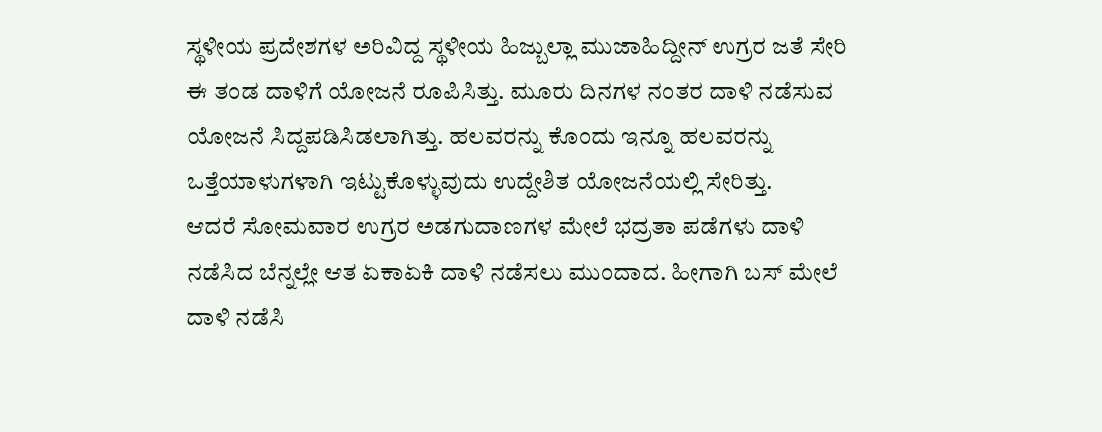ಸ್ಥಳೀಯ ಪ್ರದೇಶಗಳ ಅರಿವಿದ್ದ ಸ್ಥಳೀಯ ಹಿಜ್ಬುಲ್ಲಾ ಮುಜಾಹಿದ್ದೀನ್ ಉಗ್ರರ ಜತೆ ಸೇರಿ ಈ ತಂಡ ದಾಳಿಗೆ ಯೋಜನೆ ರೂಪಿಸಿತ್ತು. ಮೂರು ದಿನಗಳ ನಂತರ ದಾಳಿ ನಡೆಸುವ ಯೋಜನೆ ಸಿದ್ದಪಡಿಸಿಡಲಾಗಿತ್ತು. ಹಲವರನ್ನು ಕೊಂದು ಇನ್ನೂ ಹಲವರನ್ನು ಒತ್ತೆಯಾಳುಗಳಾಗಿ ಇಟ್ಟುಕೊಳ್ಳುವುದು ಉದ್ದೇಶಿತ ಯೋಜನೆಯಲ್ಲಿ ಸೇರಿತ್ತು.
ಆದರೆ ಸೋಮವಾರ ಉಗ್ರರ ಅಡಗುದಾಣಗಳ ಮೇಲೆ ಭದ್ರತಾ ಪಡೆಗಳು ದಾಳಿ ನಡೆಸಿದ ಬೆನ್ನಲ್ಲೇ ಆತ ಏಕಾಏಕಿ ದಾಳಿ ನಡೆಸಲು ಮುಂದಾದ. ಹೀಗಾಗಿ ಬಸ್ ಮೇಲೆ ದಾಳಿ ನಡೆಸಿ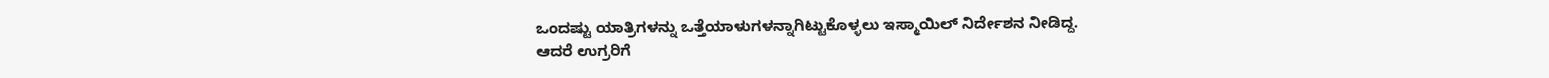ಒಂದಷ್ಟು ಯಾತ್ರಿಗಳನ್ನು ಒತ್ತೆಯಾಳುಗಳನ್ನಾಗಿಟ್ಟುಕೊಳ್ಳಲು ಇಸ್ಮಾಯಿಲ್ ನಿರ್ದೇಶನ ನೀಡಿದ್ದ.
ಆದರೆ ಉಗ್ರರಿಗೆ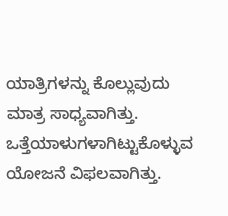ಯಾತ್ರಿಗಳನ್ನು ಕೊಲ್ಲುವುದು ಮಾತ್ರ ಸಾಧ್ಯವಾಗಿತ್ತು. ಒತ್ತೆಯಾಳುಗಳಾಗಿಟ್ಟುಕೊಳ್ಳುವ ಯೋಜನೆ ವಿಫಲವಾಗಿತ್ತು.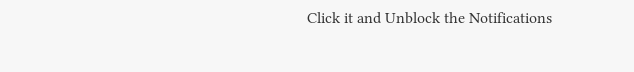Click it and Unblock the Notifications